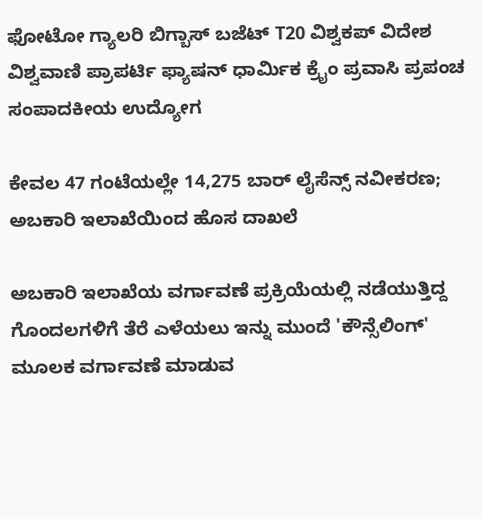ಫೋಟೋ ಗ್ಯಾಲರಿ ಬಿಗ್ಬಾಸ್ ಬಜೆಟ್ T20 ವಿಶ್ವಕಪ್ ವಿದೇಶ ವಿಶ್ವವಾಣಿ ಪ್ರಾಪರ್ಟಿ ಫ್ಯಾಷನ್ ಧಾರ್ಮಿಕ ಕ್ರೈಂ ಪ್ರವಾಸಿ ಪ್ರಪಂಚ ಸಂಪಾದಕೀಯ ಉದ್ಯೋಗ

ಕೇವಲ 47 ಗಂಟೆಯಲ್ಲೇ 14,275 ಬಾರ್‌ ಲೈಸೆನ್ಸ್‌ ನವೀಕರಣ; ಅಬಕಾರಿ ಇಲಾಖೆಯಿಂದ ಹೊಸ ದಾಖಲೆ

ಅಬಕಾರಿ ಇಲಾಖೆಯ ವರ್ಗಾವಣೆ ಪ್ರಕ್ರಿಯೆಯಲ್ಲಿ ನಡೆಯುತ್ತಿದ್ದ ಗೊಂದಲಗಳಿಗೆ ತೆರೆ ಎಳೆಯಲು ಇನ್ನು ಮುಂದೆ 'ಕೌನ್ಸೆಲಿಂಗ್' ಮೂಲಕ ವರ್ಗಾವಣೆ ಮಾಡುವ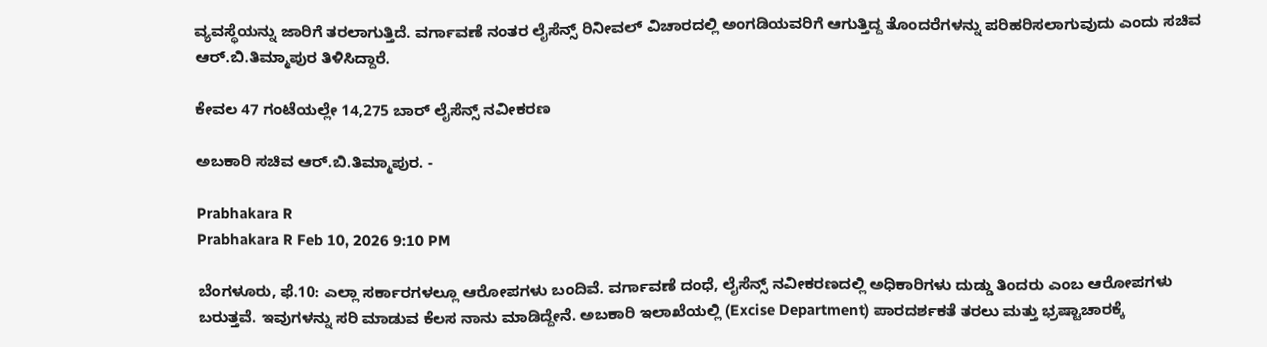ವ್ಯವಸ್ಥೆಯನ್ನು ಜಾರಿಗೆ ತರಲಾಗುತ್ತಿದೆ. ವರ್ಗಾವಣೆ ನಂತರ ಲೈಸೆನ್ಸ್ ರಿನೀವಲ್ ವಿಚಾರದಲ್ಲಿ ಅಂಗಡಿಯವರಿಗೆ ಆಗುತ್ತಿದ್ದ ತೊಂದರೆಗಳನ್ನು ಪರಿಹರಿಸಲಾಗುವುದು ಎಂದು ಸಚಿವ ಆರ್‌.ಬಿ.ತಿಮ್ಮಾಪುರ ತಿಳಿಸಿದ್ದಾರೆ.

ಕೇವಲ 47 ಗಂಟೆಯಲ್ಲೇ 14,275 ಬಾರ್‌ ಲೈಸೆನ್ಸ್‌ ನವೀಕರಣ

ಅಬಕಾರಿ ಸಚಿವ ಆರ್‌.ಬಿ.ತಿಮ್ಮಾಪುರ. -

Prabhakara R
Prabhakara R Feb 10, 2026 9:10 PM

ಬೆಂಗಳೂರು, ಫೆ.10: ಎಲ್ಲಾ ಸರ್ಕಾರಗಳಲ್ಲೂ ಆರೋಪಗಳು ಬಂದಿವೆ. ವರ್ಗಾವಣೆ ದಂಧೆ, ಲೈಸೆನ್ಸ್‌ ನವೀಕರಣದಲ್ಲಿ ಅಧಿಕಾರಿಗಳು ದುಡ್ಡು ತಿಂದರು ಎಂಬ ಆರೋಪಗಳು ಬರುತ್ತವೆ. ಇವುಗಳನ್ನು ಸರಿ ಮಾಡುವ ಕೆಲಸ ನಾನು ಮಾಡಿದ್ದೇನೆ. ಅಬಕಾರಿ ಇಲಾಖೆಯಲ್ಲಿ (Excise Department) ಪಾರದರ್ಶಕತೆ ತರಲು ಮತ್ತು ಭ್ರಷ್ಟಾಚಾರಕ್ಕೆ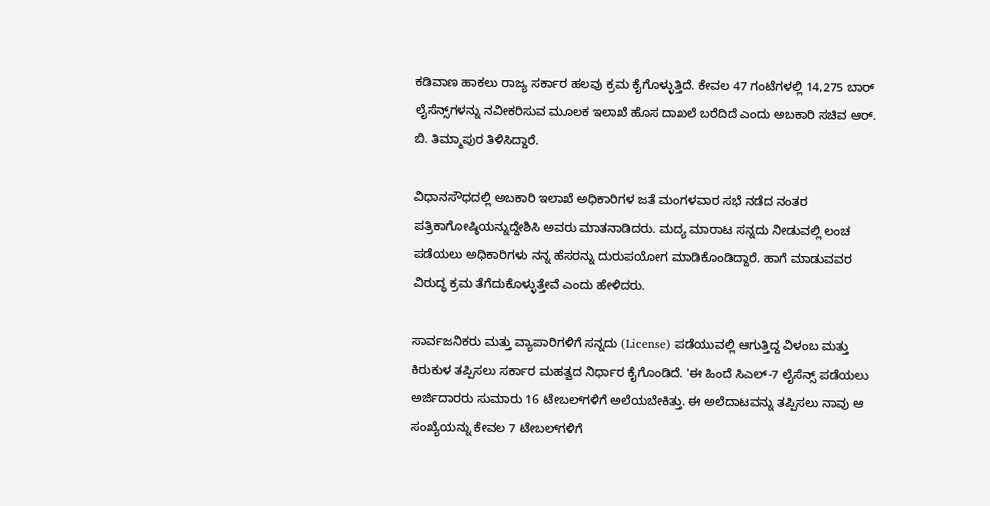ಕಡಿವಾಣ ಹಾಕಲು ರಾಜ್ಯ ಸರ್ಕಾರ ಹಲವು ಕ್ರಮ ಕೈಗೊಳ್ಳುತ್ತಿದೆ. ಕೇವಲ 47 ಗಂಟೆಗಳಲ್ಲಿ 14,275 ಬಾರ್‌ ಲೈಸೆನ್ಸ್‌ಗಳನ್ನು ನವೀಕರಿಸುವ ಮೂಲಕ ಇಲಾಖೆ ಹೊಸ ದಾಖಲೆ ಬರೆದಿದೆ ಎಂದು ಅಬಕಾರಿ ಸಚಿವ ಆರ್. ಬಿ. ತಿಮ್ಮಾಪುರ ತಿಳಿಸಿದ್ದಾರೆ.

ವಿಧಾನಸೌಧದಲ್ಲಿ ಅಬಕಾರಿ ಇಲಾಖೆ ಅಧಿಕಾರಿಗಳ ಜತೆ ಮಂಗಳವಾರ ಸಭೆ ನಡೆದ ನಂತರ ಪತ್ರಿಕಾಗೋಷ್ಠಿಯನ್ನುದ್ದೇಶಿಸಿ ಅವರು ಮಾತನಾಡಿದರು. ಮದ್ಯ ಮಾರಾಟ ಸನ್ನದು ನೀಡುವಲ್ಲಿ ಲಂಚ ಪಡೆಯಲು ಅಧಿಕಾರಿಗಳು ನನ್ನ ಹೆಸರನ್ನು ದುರುಪಯೋಗ ಮಾಡಿಕೊಂಡಿದ್ದಾರೆ. ಹಾಗೆ ಮಾಡುವವರ ವಿರುದ್ಧ ಕ್ರಮ ತೆಗೆದುಕೊಳ್ಳುತ್ತೇವೆ ಎಂದು ಹೇಳಿದರು.

ಸಾರ್ವಜನಿಕರು ಮತ್ತು ವ್ಯಾಪಾರಿಗಳಿಗೆ ಸನ್ನದು (License) ಪಡೆಯುವಲ್ಲಿ ಆಗುತ್ತಿದ್ದ ವಿಳಂಬ ಮತ್ತು ಕಿರುಕುಳ ತಪ್ಪಿಸಲು ಸರ್ಕಾರ ಮಹತ್ವದ ನಿರ್ಧಾರ ಕೈಗೊಂಡಿದೆ. 'ಈ ಹಿಂದೆ ಸಿಎಲ್-7 ಲೈಸೆನ್ಸ್ ಪಡೆಯಲು ಅರ್ಜಿದಾರರು ಸುಮಾರು 16 ಟೇಬಲ್‌ಗಳಿಗೆ ಅಲೆಯಬೇಕಿತ್ತು. ಈ ಅಲೆದಾಟವನ್ನು ತಪ್ಪಿಸಲು ನಾವು ಆ ಸಂಖ್ಯೆಯನ್ನು ಕೇವಲ 7 ಟೇಬಲ್‌ಗಳಿಗೆ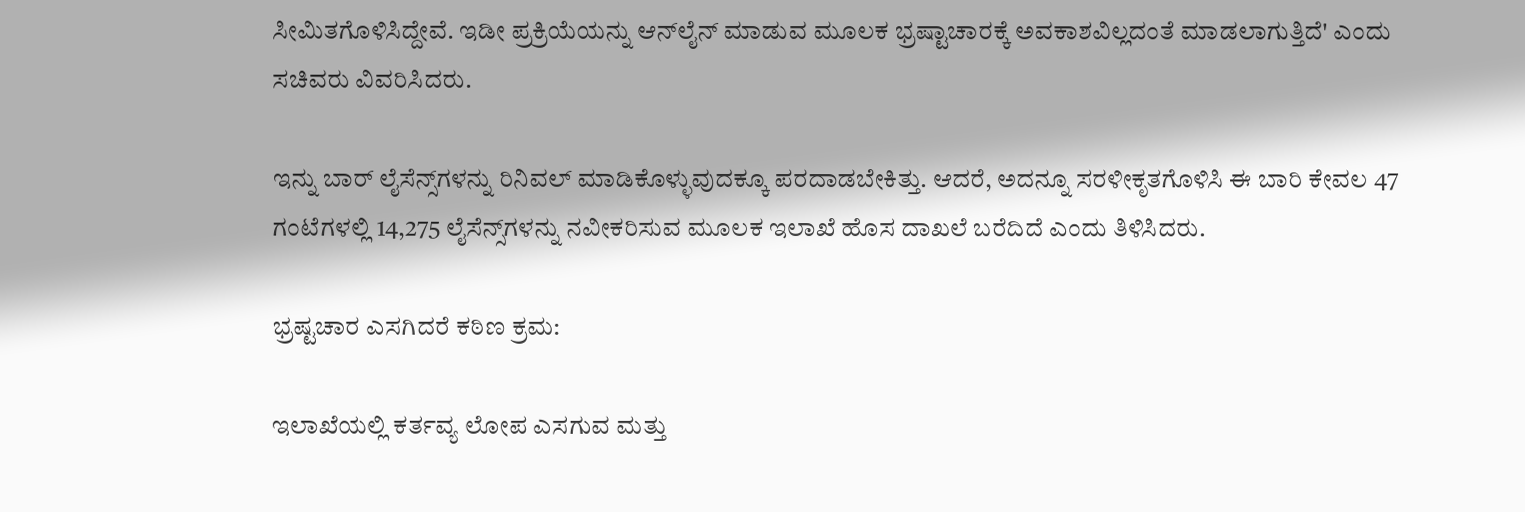ಸೀಮಿತಗೊಳಿಸಿದ್ದೇವೆ. ಇಡೀ ಪ್ರಕ್ರಿಯೆಯನ್ನು ಆನ್‌ಲೈನ್ ಮಾಡುವ ಮೂಲಕ ಭ್ರಷ್ಟಾಚಾರಕ್ಕೆ ಅವಕಾಶವಿಲ್ಲದಂತೆ ಮಾಡಲಾಗುತ್ತಿದೆ' ಎಂದು ಸಚಿವರು ವಿವರಿಸಿದರು.

ಇನ್ನು ಬಾರ್ ಲೈಸೆನ್ಸ್‌ಗಳನ್ನು ರಿನಿವಲ್ ಮಾಡಿಕೊಳ್ಳುವುದಕ್ಕೂ ಪರದಾಡಬೇಕಿತ್ತು. ಆದರೆ, ಅದನ್ನೂ ಸರಳೀಕೃತಗೊಳಿಸಿ ಈ ಬಾರಿ ಕೇವಲ 47 ಗಂಟೆಗಳಲ್ಲಿ 14,275 ಲೈಸೆನ್ಸ್‌ಗಳನ್ನು ನವೀಕರಿಸುವ ಮೂಲಕ ಇಲಾಖೆ ಹೊಸ ದಾಖಲೆ ಬರೆದಿದೆ ಎಂದು ತಿಳಿಸಿದರು.

ಭ್ರಷ್ಟಚಾರ ಎಸಗಿದರೆ ಕಠಿಣ ಕ್ರಮ:

ಇಲಾಖೆಯಲ್ಲಿ ಕರ್ತವ್ಯ ಲೋಪ ಎಸಗುವ ಮತ್ತು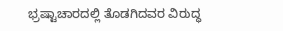ಭ್ರಷ್ಟಾಚಾರದಲ್ಲಿ ತೊಡಗಿದವರ ವಿರುದ್ಧ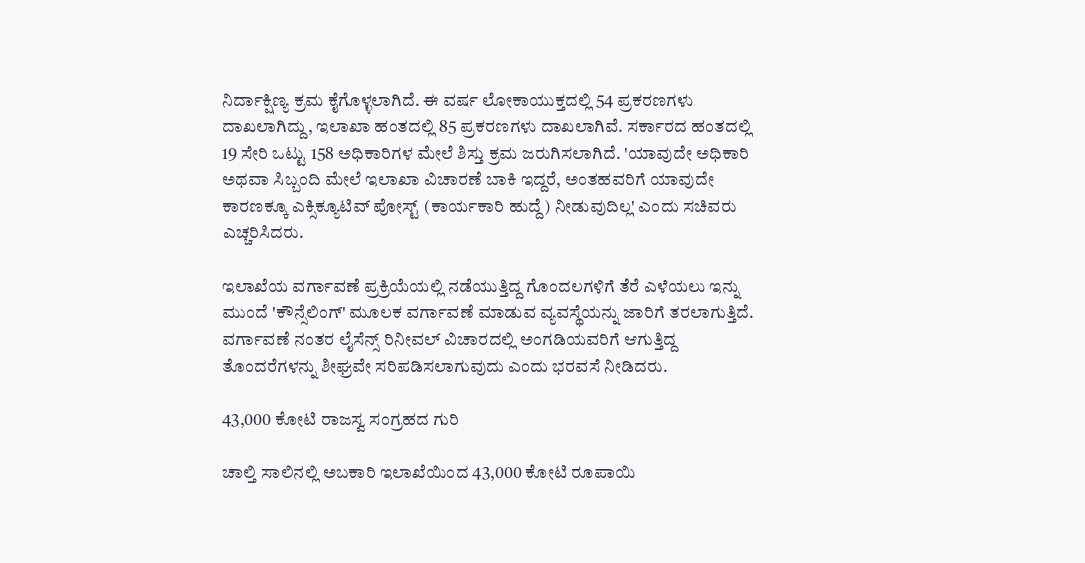ನಿರ್ದಾಕ್ಷಿಣ್ಯ ಕ್ರಮ ಕೈಗೊಳ್ಳಲಾಗಿದೆ. ಈ ವರ್ಷ ಲೋಕಾಯುಕ್ತದಲ್ಲಿ 54 ಪ್ರಕರಣಗಳು ದಾಖಲಾಗಿದ್ದು, ಇಲಾಖಾ ಹಂತದಲ್ಲಿ 85 ಪ್ರಕರಣಗಳು ದಾಖಲಾಗಿವೆ. ಸರ್ಕಾರದ ಹಂತದಲ್ಲಿ 19 ಸೇರಿ ಒಟ್ಟು 158 ಅಧಿಕಾರಿಗಳ ಮೇಲೆ ಶಿಸ್ತು ಕ್ರಮ ಜರುಗಿಸಲಾಗಿದೆ. 'ಯಾವುದೇ ಅಧಿಕಾರಿ ಅಥವಾ ಸಿಬ್ಬಂದಿ ಮೇಲೆ ಇಲಾಖಾ ವಿಚಾರಣೆ ಬಾಕಿ ಇದ್ದರೆ, ಅಂತಹವರಿಗೆ ಯಾವುದೇ ಕಾರಣಕ್ಕೂ ಎಕ್ಸಿಕ್ಯೂಟಿವ್ ಪೋಸ್ಟ್ (ಕಾರ್ಯಕಾರಿ ಹುದ್ದೆ) ನೀಡುವುದಿಲ್ಲ' ಎಂದು ಸಚಿವರು ಎಚ್ಚರಿಸಿದರು.

ಇಲಾಖೆಯ ವರ್ಗಾವಣೆ ಪ್ರಕ್ರಿಯೆಯಲ್ಲಿ ನಡೆಯುತ್ತಿದ್ದ ಗೊಂದಲಗಳಿಗೆ ತೆರೆ ಎಳೆಯಲು ಇನ್ನು ಮುಂದೆ 'ಕೌನ್ಸೆಲಿಂಗ್' ಮೂಲಕ ವರ್ಗಾವಣೆ ಮಾಡುವ ವ್ಯವಸ್ಥೆಯನ್ನು ಜಾರಿಗೆ ತರಲಾಗುತ್ತಿದೆ. ವರ್ಗಾವಣೆ ನಂತರ ಲೈಸೆನ್ಸ್ ರಿನೀವಲ್ ವಿಚಾರದಲ್ಲಿ ಅಂಗಡಿಯವರಿಗೆ ಆಗುತ್ತಿದ್ದ ತೊಂದರೆಗಳನ್ನು ಶೀಘ್ರವೇ ಸರಿಪಡಿಸಲಾಗುವುದು ಎಂದು ಭರವಸೆ ನೀಡಿದರು.

43,000 ಕೋಟಿ ರಾಜಸ್ವ ಸಂಗ್ರಹದ ಗುರಿ

ಚಾಲ್ತಿ ಸಾಲಿನಲ್ಲಿ ಅಬಕಾರಿ ಇಲಾಖೆಯಿಂದ 43,000 ಕೋಟಿ ರೂಪಾಯಿ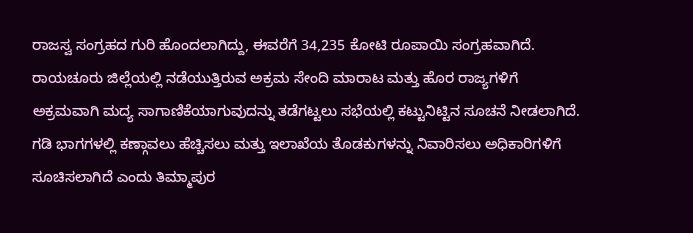ರಾಜಸ್ವ ಸಂಗ್ರಹದ ಗುರಿ ಹೊಂದಲಾಗಿದ್ದು, ಈವರೆಗೆ 34,235 ಕೋಟಿ ರೂಪಾಯಿ ಸಂಗ್ರಹವಾಗಿದೆ. ರಾಯಚೂರು ಜಿಲ್ಲೆಯಲ್ಲಿ ನಡೆಯುತ್ತಿರುವ ಅಕ್ರಮ ಸೇಂದಿ ಮಾರಾಟ ಮತ್ತು ಹೊರ ರಾಜ್ಯಗಳಿಗೆ ಅಕ್ರಮವಾಗಿ ಮದ್ಯ ಸಾಗಾಣಿಕೆಯಾಗುವುದನ್ನು ತಡೆಗಟ್ಟಲು ಸಭೆಯಲ್ಲಿ ಕಟ್ಟುನಿಟ್ಟಿನ ಸೂಚನೆ ನೀಡಲಾಗಿದೆ. ಗಡಿ ಭಾಗಗಳಲ್ಲಿ ಕಣ್ಗಾವಲು ಹೆಚ್ಚಿಸಲು ಮತ್ತು ಇಲಾಖೆಯ ತೊಡಕುಗಳನ್ನು ನಿವಾರಿಸಲು ಅಧಿಕಾರಿಗಳಿಗೆ ಸೂಚಿಸಲಾಗಿದೆ ಎಂದು ತಿಮ್ಮಾಪುರ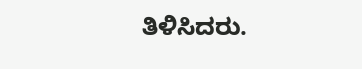ತಿಳಿಸಿದರು.